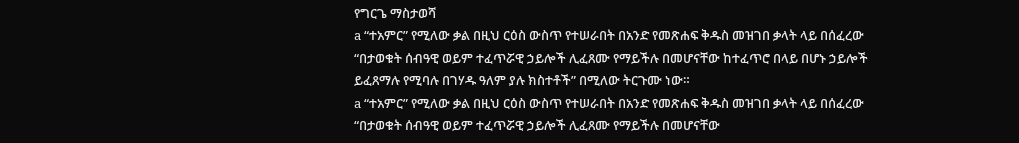የግርጌ ማስታወሻ
a “ተአምር” የሚለው ቃል በዚህ ርዕስ ውስጥ የተሠራበት በአንድ የመጽሐፍ ቅዱስ መዝገበ ቃላት ላይ በሰፈረው “በታወቁት ሰብዓዊ ወይም ተፈጥሯዊ ኃይሎች ሊፈጸሙ የማይችሉ በመሆናቸው ከተፈጥሮ በላይ በሆኑ ኃይሎች ይፈጸማሉ የሚባሉ በገሃዱ ዓለም ያሉ ክስተቶች” በሚለው ትርጉሙ ነው።
a “ተአምር” የሚለው ቃል በዚህ ርዕስ ውስጥ የተሠራበት በአንድ የመጽሐፍ ቅዱስ መዝገበ ቃላት ላይ በሰፈረው “በታወቁት ሰብዓዊ ወይም ተፈጥሯዊ ኃይሎች ሊፈጸሙ የማይችሉ በመሆናቸው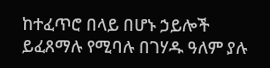ከተፈጥሮ በላይ በሆኑ ኃይሎች ይፈጸማሉ የሚባሉ በገሃዱ ዓለም ያሉ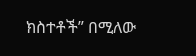ክስተቶች” በሚለው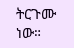ትርጉሙ ነው።